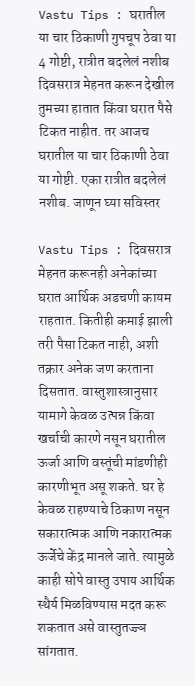Vastu Tips : घरातील या चार ठिकाणी गुपचूप ठेवा या 4 गोष्टी, रात्रीत बदलेलं नशीब
दिवसरात्र मेहनत करून देखील तुमच्या हातात किंवा घरात पैसे टिकत नाहीत. तर आजच घरातील या चार ठिकाणी ठेवा या गोष्टी. एका रात्रीत बदलेलं नशीब. जाणून घ्या सविस्तर

Vastu Tips : दिवसरात्र मेहनत करूनही अनेकांच्या घरात आर्थिक अडचणी कायम राहतात. कितीही कमाई झाली तरी पैसा टिकत नाही, अशी तक्रार अनेक जण करताना दिसतात. वास्तुशास्त्रानुसार यामागे केवळ उत्पन्न किंवा खर्चाची कारणे नसून घरातील ऊर्जा आणि वस्तूंची मांडणीही कारणीभूत असू शकते. घर हे केवळ राहण्याचे ठिकाण नसून सकारात्मक आणि नकारात्मक ऊर्जेचे केंद्र मानले जाते. त्यामुळे काही सोपे वास्तु उपाय आर्थिक स्थैर्य मिळविण्यास मदत करू शकतात असे वास्तुतज्ज्ञ सांगतात.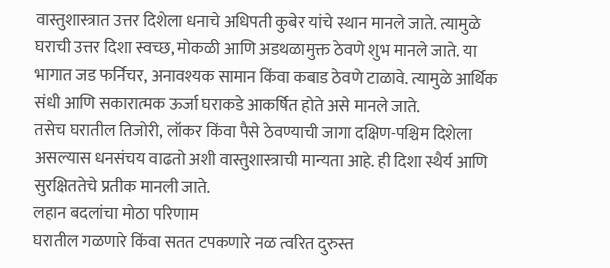वास्तुशास्त्रात उत्तर दिशेला धनाचे अधिपती कुबेर यांचे स्थान मानले जाते. त्यामुळे घराची उत्तर दिशा स्वच्छ, मोकळी आणि अडथळामुक्त ठेवणे शुभ मानले जाते. या भागात जड फर्निचर, अनावश्यक सामान किंवा कबाड ठेवणे टाळावे. त्यामुळे आर्थिक संधी आणि सकारात्मक ऊर्जा घराकडे आकर्षित होते असे मानले जाते.
तसेच घरातील तिजोरी, लॉकर किंवा पैसे ठेवण्याची जागा दक्षिण-पश्चिम दिशेला असल्यास धनसंचय वाढतो अशी वास्तुशास्त्राची मान्यता आहे. ही दिशा स्थैर्य आणि सुरक्षिततेचे प्रतीक मानली जाते.
लहान बदलांचा मोठा परिणाम
घरातील गळणारे किंवा सतत टपकणारे नळ त्वरित दुरुस्त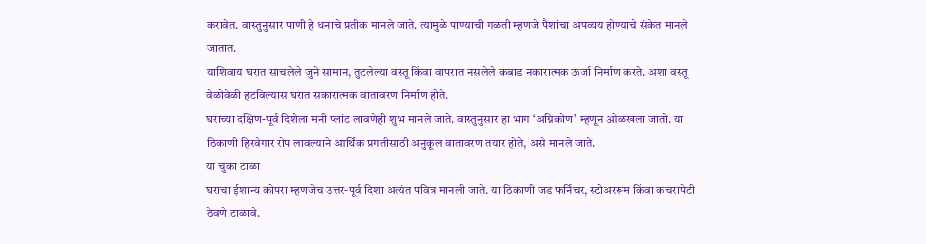करावेत. वास्तुनुसार पाणी हे धनाचे प्रतीक मानले जाते. त्यामुळे पाण्याची गळती म्हणजे पैशांचा अपव्यय होण्याचे संकेत मानले जातात.
याशिवाय घरात साचलेले जुने सामान, तुटलेल्या वस्तू किंवा वापरात नसलेले कबाड नकारात्मक ऊर्जा निर्माण करते. अशा वस्तू वेळोवेळी हटविल्यास घरात सकारात्मक वातावरण निर्माण होते.
घराच्या दक्षिण-पूर्व दिशेला मनी प्लांट लावणेही शुभ मानले जाते. वास्तुनुसार हा भाग ‘अग्निकोण’ म्हणून ओळखला जातो. या ठिकाणी हिरवेगार रोप लावल्याने आर्थिक प्रगतीसाठी अनुकूल वातावरण तयार होते, असे मानले जाते.
या चुका टाळा
घराचा ईशान्य कोपरा म्हणजेच उत्तर-पूर्व दिशा अत्यंत पवित्र मानली जाते. या ठिकाणी जड फर्निचर, स्टोअररूम किंवा कचरापेटी ठेवणे टाळावे.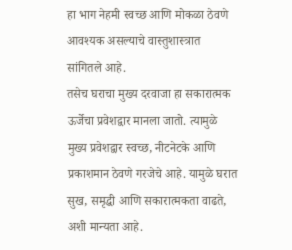हा भाग नेहमी स्वच्छ आणि मोकळा ठेवणे आवश्यक असल्याचे वास्तुशास्त्रात सांगितले आहे.
तसेच घराचा मुख्य दरवाजा हा सकारात्मक ऊर्जेचा प्रवेशद्वार मानला जातो. त्यामुळे मुख्य प्रवेशद्वार स्वच्छ, नीटनेटके आणि प्रकाशमान ठेवणे गरजेचे आहे. यामुळे घरात सुख, समृद्धी आणि सकारात्मकता वाढते, अशी मान्यता आहे.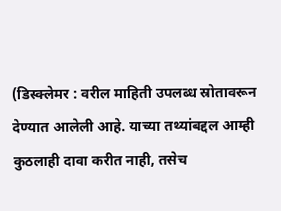(डिस्क्लेमर : वरील माहिती उपलब्ध स्रोतावरून देण्यात आलेली आहे. याच्या तथ्यांबद्दल आम्ही कुठलाही दावा करीत नाही, तसेच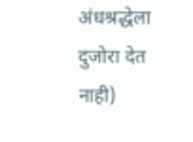अंधश्रद्धेला दुजोरा देत नाही)